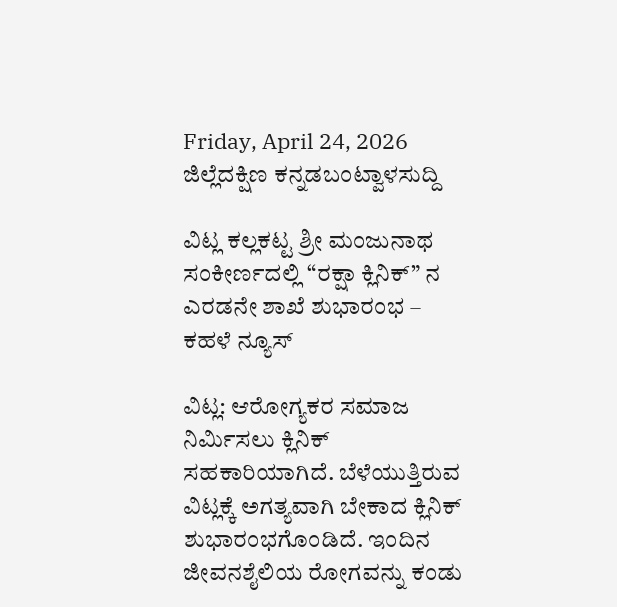Friday, April 24, 2026
ಜಿಲ್ಲೆದಕ್ಷಿಣ ಕನ್ನಡಬಂಟ್ವಾಳಸುದ್ದಿ

ವಿಟ್ಲ ಕಲ್ಲಕಟ್ಟ ಶ್ರೀ ಮಂಜುನಾಥ ಸಂಕೀರ್ಣದಲ್ಲಿ “ರಕ್ಷಾ ಕ್ಲಿನಿಕ್” ನ ಎರಡನೇ ಶಾಖೆ ಶುಭಾರಂಭ – ಕಹಳೆ ನ್ಯೂಸ್

ವಿಟ್ಲ: ಆರೋಗ್ಯಕರ ಸಮಾಜ ನಿರ್ಮಿಸಲು ಕ್ಲಿನಿಕ್ ಸಹಕಾರಿಯಾಗಿದೆ. ಬೆಳೆಯುತ್ತಿರುವ ವಿಟ್ಲಕ್ಕೆ ಅಗತ್ಯವಾಗಿ ಬೇಕಾದ ಕ್ಲಿನಿಕ್ ಶುಭಾರಂಭಗೊಂಡಿದೆ. ಇಂದಿನ ಜೀವನಶೈಲಿಯ ರೋಗವನ್ನು ಕಂಡು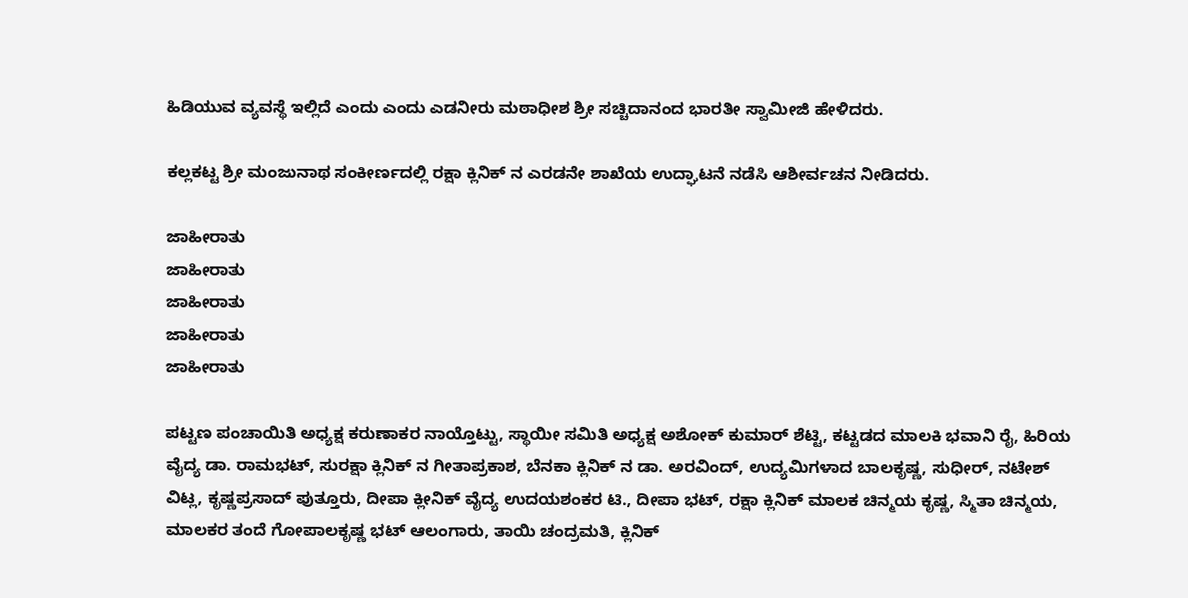ಹಿಡಿಯುವ ವ್ಯವಸ್ಥೆ ಇಲ್ಲಿದೆ ಎಂದು ಎಂದು ಎಡನೀರು ಮಠಾಧೀಶ ಶ್ರೀ ಸಚ್ಚಿದಾನಂದ ಭಾರತೀ ಸ್ವಾಮೀಜಿ ಹೇಳಿದರು.

ಕಲ್ಲಕಟ್ಟ ಶ್ರೀ ಮಂಜುನಾಥ ಸಂಕೀರ್ಣದಲ್ಲಿ ರಕ್ಷಾ ಕ್ಲಿನಿಕ್ ನ ಎರಡನೇ ಶಾಖೆಯ ಉದ್ಘಾಟನೆ ನಡೆಸಿ ಆಶೀರ್ವಚನ ನೀಡಿದರು.

ಜಾಹೀರಾತು
ಜಾಹೀರಾತು
ಜಾಹೀರಾತು
ಜಾಹೀರಾತು
ಜಾಹೀರಾತು

ಪಟ್ಟಣ ಪಂಚಾಯಿತಿ ಅಧ್ಯಕ್ಷ ಕರುಣಾಕರ ನಾಯ್ತೊಟ್ಟು, ಸ್ಥಾಯೀ ಸಮಿತಿ ಅಧ್ಯಕ್ಷ ಅಶೋಕ್ ಕುಮಾರ್ ಶೆಟ್ಟಿ, ಕಟ್ಟಡದ ಮಾಲಕಿ ಭವಾನಿ ರೈ, ಹಿರಿಯ ವೈದ್ಯ ಡಾ. ರಾಮಭಟ್, ಸುರಕ್ಷಾ ಕ್ಲಿನಿಕ್ ನ ಗೀತಾಪ್ರಕಾಶ, ಬೆನಕಾ ಕ್ಲಿನಿಕ್ ನ ಡಾ. ಅರವಿಂದ್, ಉದ್ಯಮಿಗಳಾದ ಬಾಲಕೃಷ್ಣ, ಸುಧೀರ್, ನಟೇಶ್ ವಿಟ್ಲ, ಕೃಷ್ಣಪ್ರಸಾದ್ ಪುತ್ತೂರು, ದೀಪಾ ಕ್ಲೀನಿಕ್ ವೈದ್ಯ ಉದಯಶಂಕರ ಟಿ., ದೀಪಾ ಭಟ್, ರಕ್ಷಾ ಕ್ಲಿನಿಕ್ ಮಾಲಕ ಚಿನ್ಮಯ ಕೃಷ್ಣ, ಸ್ಮಿತಾ ಚಿನ್ಮಯ, ಮಾಲಕರ ತಂದೆ ಗೋಪಾಲಕೃಷ್ಣ ಭಟ್ ಆಲಂಗಾರು, ತಾಯಿ ಚಂದ್ರಮತಿ, ಕ್ಲಿನಿಕ್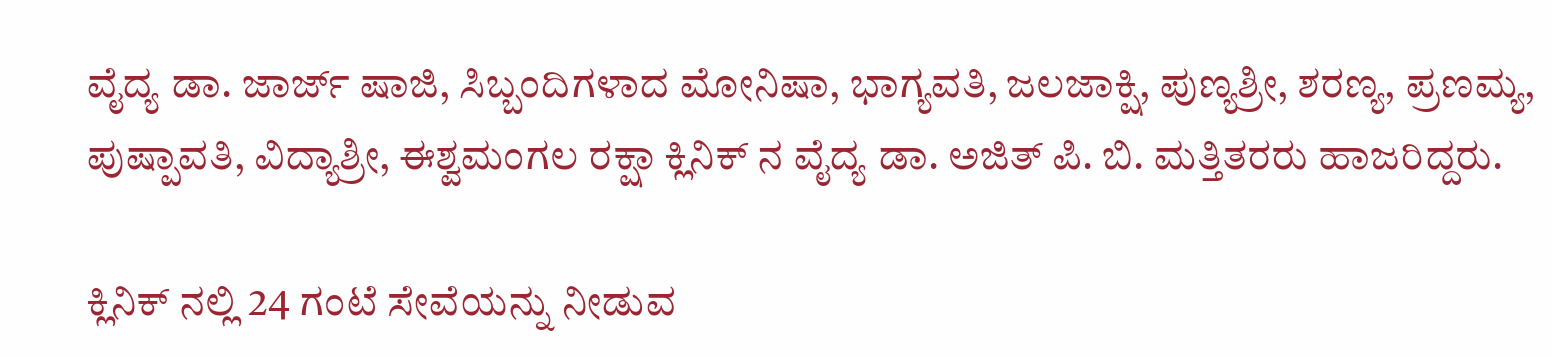ವೈದ್ಯ ಡಾ. ಜಾರ್ಜ್ ಷಾಜಿ, ಸಿಬ್ಬಂದಿಗಳಾದ ಮೋನಿಷಾ, ಭಾಗ್ಯವತಿ, ಜಲಜಾಕ್ಷಿ, ಪುಣ್ಯಶ್ರೀ, ಶರಣ್ಯ, ಪ್ರಣಮ್ಯ, ಪುಷ್ಪಾವತಿ, ವಿದ್ಯಾಶ್ರೀ, ಈಶ್ವಮಂಗಲ ರಕ್ಷಾ ಕ್ಲಿನಿಕ್ ನ ವೈದ್ಯ ಡಾ. ಅಜಿತ್ ಪಿ. ಬಿ. ಮತ್ತಿತರರು ಹಾಜರಿದ್ದರು.

ಕ್ಲಿನಿಕ್ ನಲ್ಲಿ 24 ಗಂಟೆ ಸೇವೆಯನ್ನು ನೀಡುವ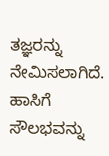ತಜ್ಞರನ್ನು ನೇಮಿಸಲಾಗಿದೆ. ಹಾಸಿಗೆ ಸೌಲಭವನ್ನು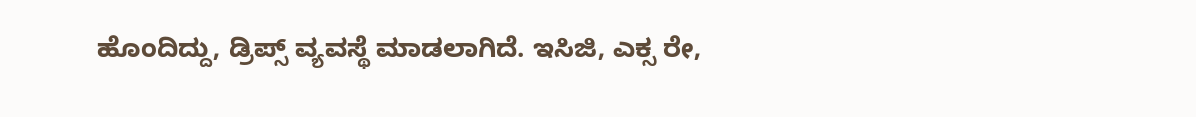ಹೊಂದಿದ್ದು, ಡ್ರಿಪ್ಸ್ ವ್ಯವಸ್ಥೆ ಮಾಡಲಾಗಿದೆ. ಇಸಿಜಿ, ಎಕ್ಸ ರೇ,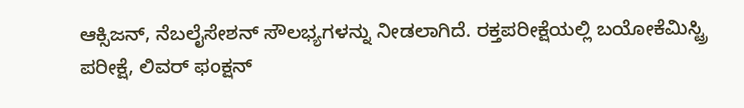ಆಕ್ಸಿಜನ್, ನೆಬಲೈಸೇಶನ್ ಸೌಲಭ್ಯಗಳನ್ನು ನೀಡಲಾಗಿದೆ. ರಕ್ತಪರೀಕ್ಷೆಯಲ್ಲಿ ಬಯೋಕೆಮಿಸ್ಟ್ರಿ ಪರೀಕ್ಷೆ, ಲಿವರ್ ಫಂಕ್ಷನ್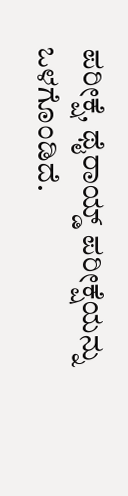ಪರೀಕ್ಷೆ, ಥೈರಾಯ್ಡ್ ಪರೀಕ್ಷೆಯನ್ನು ಒಳಗೊಂಡಿದೆ.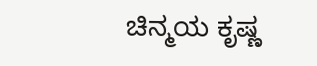ಚಿನ್ಮಯ ಕೃಷ್ಣ